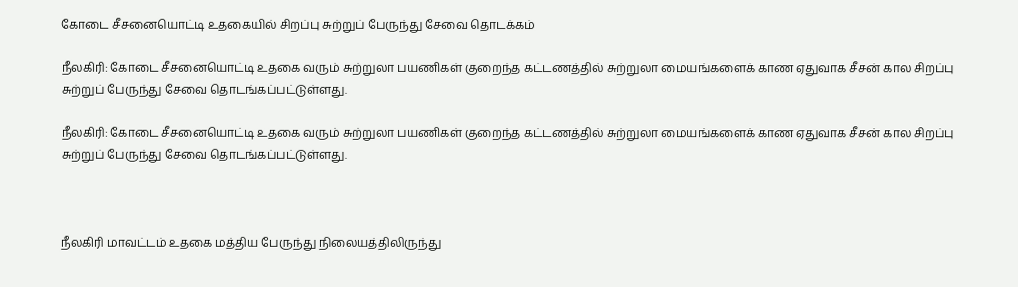கோடை சீசனையொட்டி உதகையில் சிறப்பு சுற்றுப் பேருந்து சேவை தொடக்கம்

நீலகிரி: கோடை சீசனையொட்டி உதகை வரும் சுற்றுலா பயணிகள் குறைந்த கட்டணத்தில் சுற்றுலா மையங்களைக் காண ஏதுவாக சீசன் கால சிறப்பு சுற்றுப் பேருந்து சேவை தொடங்கப்பட்டுள்ளது.

நீலகிரி: கோடை சீசனையொட்டி உதகை வரும் சுற்றுலா பயணிகள் குறைந்த கட்டணத்தில் சுற்றுலா மையங்களைக் காண ஏதுவாக சீசன் கால சிறப்பு சுற்றுப் பேருந்து சேவை தொடங்கப்பட்டுள்ளது.



நீலகிரி மாவட்டம் உதகை மத்திய பேருந்து நிலையத்திலிருந்து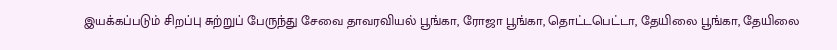இயக்கப்படும் சிறப்பு சுற்றுப் பேருந்து சேவை தாவரவியல் பூங்கா, ரோஜா பூங்கா, தொட்டபெட்டா, தேயிலை பூங்கா, தேயிலை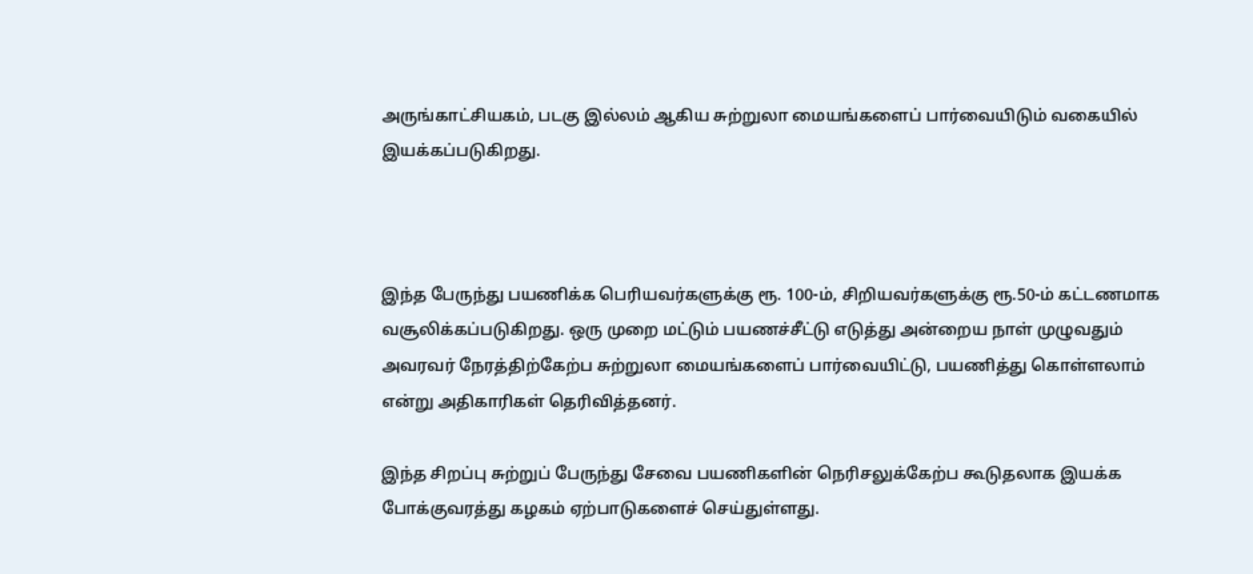அருங்காட்சியகம், படகு இல்லம் ஆகிய சுற்றுலா மையங்களைப் பார்வையிடும் வகையில் இயக்கப்படுகிறது.



இந்த பேருந்து பயணிக்க பெரியவர்களுக்கு ரூ. 100-ம், சிறியவர்களுக்கு ரூ.50-ம் கட்டணமாக வசூலிக்கப்படுகிறது. ஒரு முறை மட்டும் பயணச்சீட்டு எடுத்து அன்றைய நாள் முழுவதும் அவரவர் நேரத்திற்கேற்ப சுற்றுலா மையங்களைப் பார்வையிட்டு, பயணித்து கொள்ளலாம் என்று அதிகாரிகள் தெரிவித்தனர்.

இந்த சிறப்பு சுற்றுப் பேருந்து சேவை பயணிகளின் நெரிசலுக்கேற்ப கூடுதலாக இயக்க போக்குவரத்து கழகம் ஏற்பாடுகளைச் செய்துள்ளது.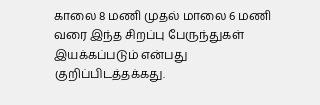காலை 8 மணி முதல் மாலை 6 மணி வரை இந்த சிறப்பு பேருந்துகள் இயக்கப்படும் என்பது குறிப்பிடத்தக்கது.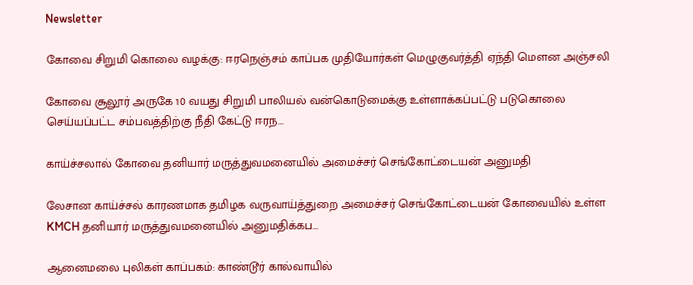Newsletter

கோவை சிறுமி கொலை வழக்கு: ஈரநெஞ்சம் காப்பக முதியோர்கள் மெழுகுவர்த்தி ஏந்தி மௌன அஞ்சலி

கோவை சூலூர் அருகே 10 வயது சிறுமி பாலியல் வன்கொடுமைக்கு உள்ளாக்கப்பட்டு படுகொலை செய்யப்பட்ட சம்பவத்திற்கு நீதி கேட்டு ஈரந...

காய்ச்சலால் கோவை தனியார் மருத்துவமனையில் அமைச்சர் செங்கோட்டையன் அனுமதி

லேசான காய்ச்சல் காரணமாக தமிழக வருவாய்த்துறை அமைச்சர் செங்கோட்டையன் கோவையில் உள்ள KMCH தனியார் மருத்துவமனையில் அனுமதிக்கப...

ஆனைமலை புலிகள் காப்பகம்: காண்டூர் கால்வாயில்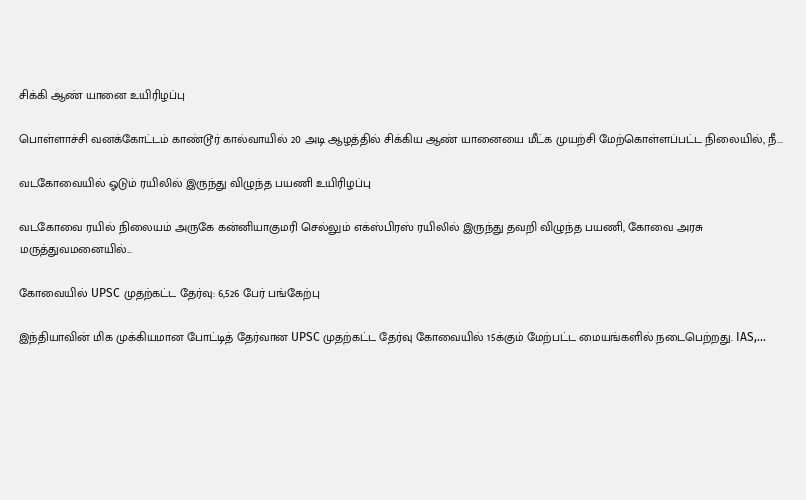சிக்கி ஆண் யானை உயிரிழப்பு

பொள்ளாச்சி வனக்கோட்டம் காண்டூர் கால்வாயில் 20 அடி ஆழத்தில் சிக்கிய ஆண் யானையை மீட்க முயற்சி மேற்கொள்ளப்பட்ட நிலையில், நீ...

வடகோவையில் ஓடும் ரயிலில் இருந்து விழுந்த பயணி உயிரிழப்பு

வடகோவை ரயில் நிலையம் அருகே கன்னியாகுமரி செல்லும் எக்ஸ்பிரஸ் ரயிலில் இருந்து தவறி விழுந்த பயணி, கோவை அரசு மருத்துவமனையில்...

கோவையில் UPSC முதற்கட்ட தேர்வு: 6,526 பேர் பங்கேற்பு

இந்தியாவின் மிக முக்கியமான போட்டித் தேர்வான UPSC முதற்கட்ட தேர்வு கோவையில் 15க்கும் மேற்பட்ட மையங்களில் நடைபெற்றது. IAS,...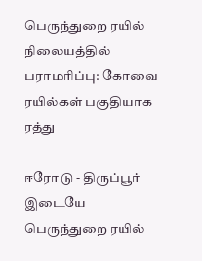பெருந்துறை ரயில் நிலையத்தில் பராமரிப்பு: கோவை ரயில்கள் பகுதியாக ரத்து

ஈரோடு - திருப்பூர் இடையே பெருந்துறை ரயில்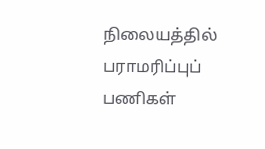நிலையத்தில் பராமரிப்புப் பணிகள்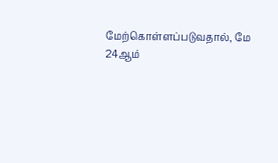மேற்கொள்ளப்படுவதால், மே 24ஆம்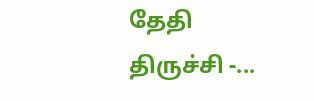தேதி திருச்சி -...